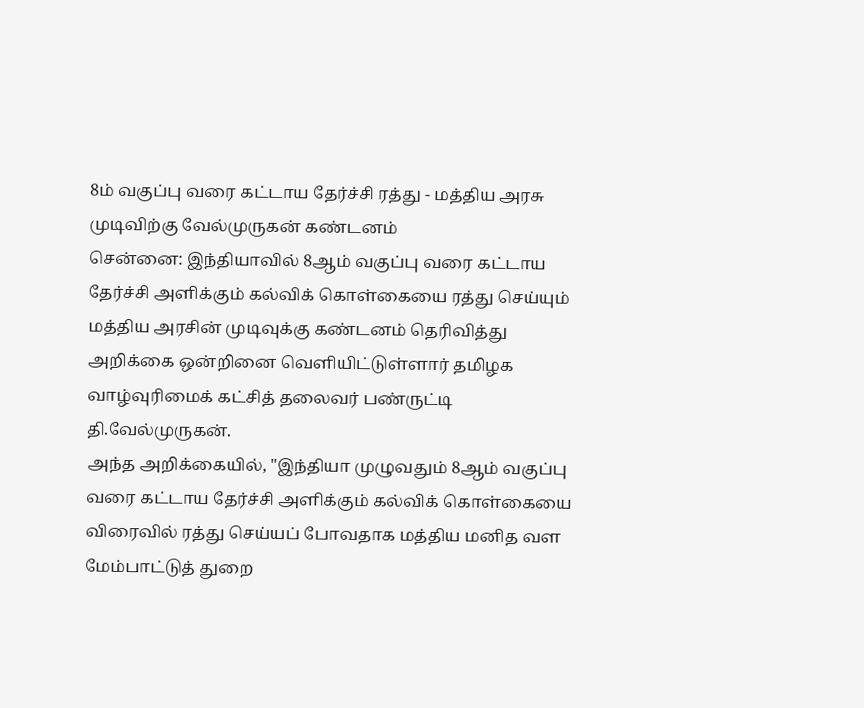8ம் வகுப்பு வரை கட்டாய தேர்ச்சி ரத்து - மத்திய அரசு முடிவிற்கு வேல்முருகன் கண்டனம்
சென்னை: இந்தியாவில் 8ஆம் வகுப்பு வரை கட்டாய தேர்ச்சி அளிக்கும் கல்விக் கொள்கையை ரத்து செய்யும் மத்திய அரசின் முடிவுக்கு கண்டனம் தெரிவித்து அறிக்கை ஒன்றினை வெளியிட்டுள்ளார் தமிழக வாழ்வுரிமைக் கட்சித் தலைவர் பண்ருட்டி தி.வேல்முருகன்.
அந்த அறிக்கையில், "இந்தியா முழுவதும் 8ஆம் வகுப்பு வரை கட்டாய தேர்ச்சி அளிக்கும் கல்விக் கொள்கையை விரைவில் ரத்து செய்யப் போவதாக மத்திய மனித வள மேம்பாட்டுத் துறை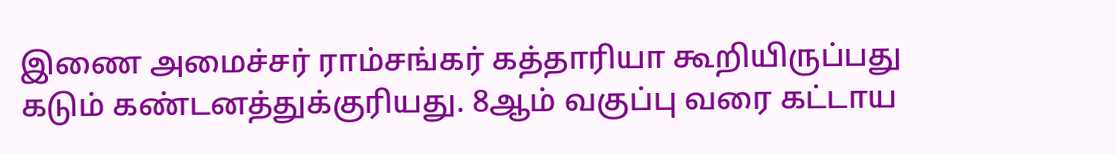இணை அமைச்சர் ராம்சங்கர் கத்தாரியா கூறியிருப்பது கடும் கண்டனத்துக்குரியது. 8ஆம் வகுப்பு வரை கட்டாய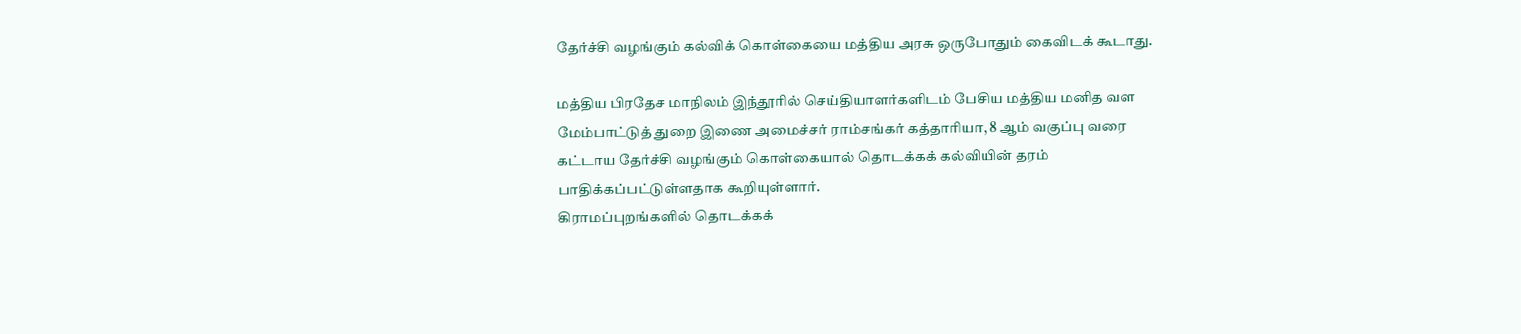தேர்ச்சி வழங்கும் கல்விக் கொள்கையை மத்திய அரசு ஒருபோதும் கைவிடக் கூடாது.

மத்திய பிரதேச மாநிலம் இந்தூரில் செய்தியாளர்களிடம் பேசிய மத்திய மனித வள மேம்பாட்டுத் துறை இணை அமைச்சர் ராம்சங்கர் கத்தாரியா, 8 ஆம் வகுப்பு வரை கட்டாய தேர்ச்சி வழங்கும் கொள்கையால் தொடக்கக் கல்வியின் தரம் பாதிக்கப்பட்டுள்ளதாக கூறியுள்ளார்.
கிராமப்புறங்களில் தொடக்கக்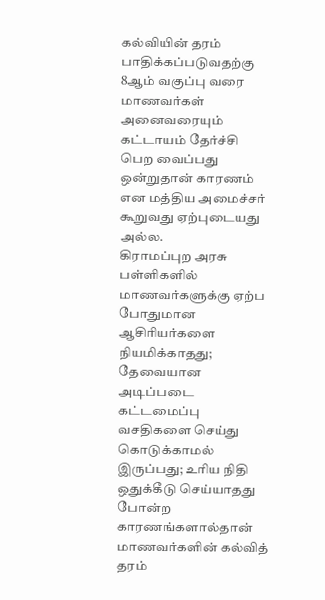கல்வியின் தரம் பாதிக்கப்படுவதற்கு 8ஆம் வகுப்பு வரை மாணவர்கள் அனைவரையும் கட்டாயம் தேர்ச்சி பெற வைப்பது ஒன்றுதான் காரணம் என மத்திய அமைச்சர் கூறுவது ஏற்புடையது அல்ல.
கிராமப்புற அரசு பள்ளிகளில் மாணவர்களுக்கு ஏற்ப போதுமான ஆசிரியர்களை நியமிக்காதது; தேவையான அடிப்படை கட்டமைப்பு வசதிகளை செய்து கொடுக்காமல் இருப்பது; உரிய நிதி ஒதுக்கீடு செய்யாதது போன்ற காரணங்களால்தான் மாணவர்களின் கல்வித் தரம்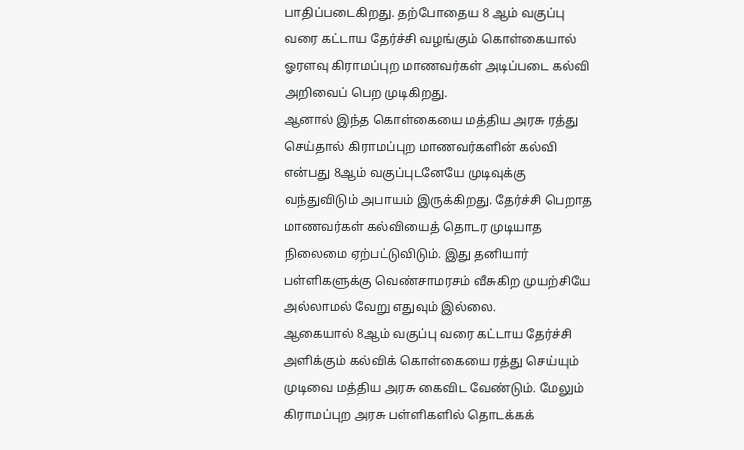பாதிப்படைகிறது. தற்போதைய 8 ஆம் வகுப்பு வரை கட்டாய தேர்ச்சி வழங்கும் கொள்கையால் ஓரளவு கிராமப்புற மாணவர்கள் அடிப்படை கல்வி அறிவைப் பெற முடிகிறது.
ஆனால் இந்த கொள்கையை மத்திய அரசு ரத்து செய்தால் கிராமப்புற மாணவர்களின் கல்வி என்பது 8ஆம் வகுப்புடனேயே முடிவுக்கு வந்துவிடும் அபாயம் இருக்கிறது. தேர்ச்சி பெறாத மாணவர்கள் கல்வியைத் தொடர முடியாத நிலைமை ஏற்பட்டுவிடும். இது தனியார் பள்ளிகளுக்கு வெண்சாமரசம் வீசுகிற முயற்சியே அல்லாமல் வேறு எதுவும் இல்லை.
ஆகையால் 8ஆம் வகுப்பு வரை கட்டாய தேர்ச்சி அளிக்கும் கல்விக் கொள்கையை ரத்து செய்யும் முடிவை மத்திய அரசு கைவிட வேண்டும். மேலும் கிராமப்புற அரசு பள்ளிகளில் தொடக்கக்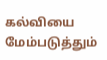கல்வியை மேம்படுத்தும்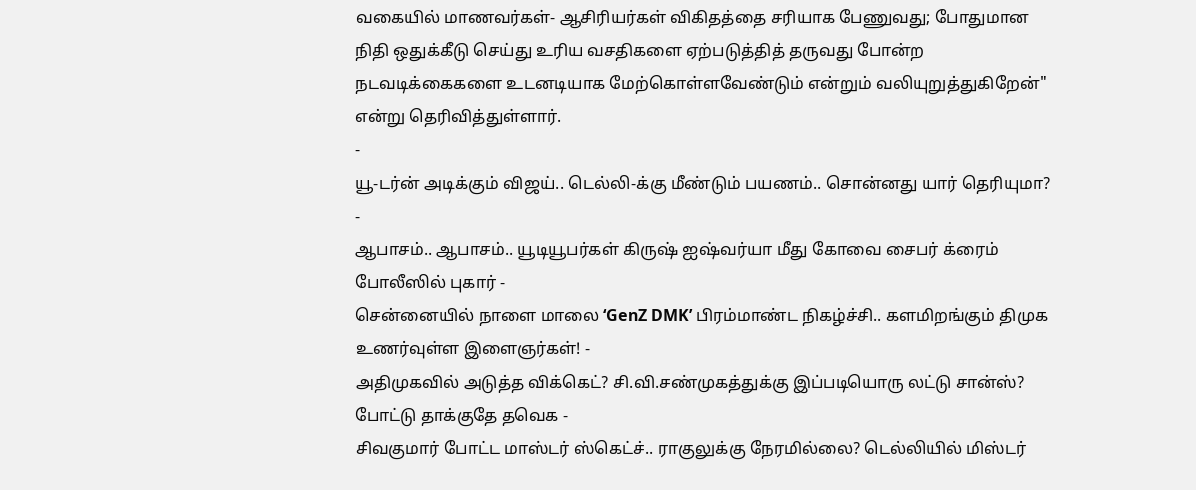வகையில் மாணவர்கள்- ஆசிரியர்கள் விகிதத்தை சரியாக பேணுவது; போதுமான நிதி ஒதுக்கீடு செய்து உரிய வசதிகளை ஏற்படுத்தித் தருவது போன்ற நடவடிக்கைகளை உடனடியாக மேற்கொள்ளவேண்டும் என்றும் வலியுறுத்துகிறேன்" என்று தெரிவித்துள்ளார்.
-
யூ-டர்ன் அடிக்கும் விஜய்.. டெல்லி-க்கு மீண்டும் பயணம்.. சொன்னது யார் தெரியுமா? -
ஆபாசம்.. ஆபாசம்.. யூடியூபர்கள் கிருஷ் ஐஷ்வர்யா மீது கோவை சைபர் க்ரைம் போலீஸில் புகார் -
சென்னையில் நாளை மாலை ‘GenZ DMK’ பிரம்மாண்ட நிகழ்ச்சி.. களமிறங்கும் திமுக உணர்வுள்ள இளைஞர்கள்! -
அதிமுகவில் அடுத்த விக்கெட்? சி.வி.சண்முகத்துக்கு இப்படியொரு லட்டு சான்ஸ்? போட்டு தாக்குதே தவெக -
சிவகுமார் போட்ட மாஸ்டர் ஸ்கெட்ச்.. ராகுலுக்கு நேரமில்லை? டெல்லியில் மிஸ்டர்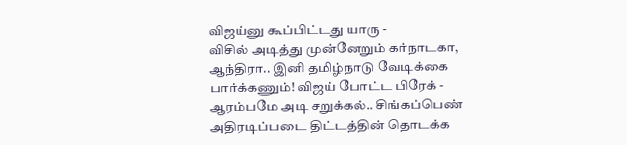விஜய்னு கூப்பிட்டது யாரு -
விசில் அடித்து முன்னேறும் கர்நாடகா, ஆந்திரா.. இனி தமிழ்நாடு வேடிக்கை பார்க்கணும்! விஜய் போட்ட பிரேக் -
ஆரம்பமே அடி சறுக்கல்.. சிங்கப்பெண் அதிரடிப்படை திட்டத்தின் தொடக்க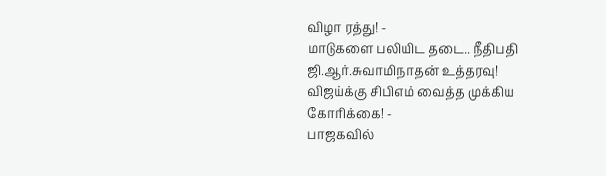விழா ரத்து! -
மாடுகளை பலியிட தடை.. நீதிபதி ஜி.ஆர்.சுவாமிநாதன் உத்தரவு! விஜய்க்கு சிபிஎம் வைத்த முக்கிய கோரிக்கை! -
பாஜகவில்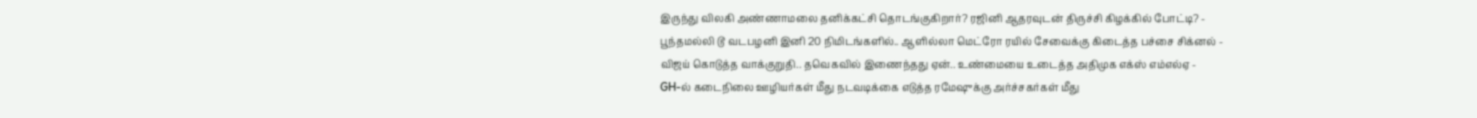இருந்து விலகி அண்ணாமலை தனிக்கட்சி தொடங்குகிறார்? ரஜினி ஆதரவுடன் திருச்சி கிழக்கில் போட்டி? -
பூந்தமல்லி டூ வடபழனி இனி 20 நிமிடங்களில்.. ஆளில்லா மெட்ரோ ரயில் சேவைக்கு கிடைத்த பச்சை சிக்னல் -
விஜய் கொடுத்த வாக்குறுதி.. தவெகவில் இணைந்தது ஏன்.. உண்மையை உடைத்த அதிமுக எக்ஸ் எம்எல்ஏ -
GH-ல் கடைநிலை ஊழியர்கள் மீது நடவடிக்கை எடுத்த ரமேஷுக்கு அர்ச்சகர்கள் மீது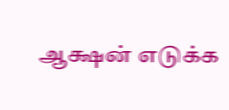ஆக்ஷன் எடுக்க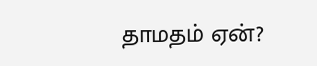தாமதம் ஏன்?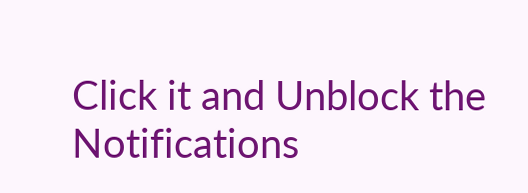Click it and Unblock the Notifications